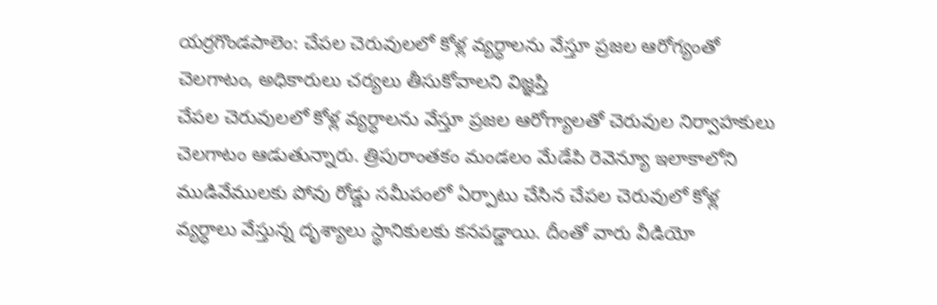యర్రగొండపాలెం: చేపల చెరువులలో కోళ్ల వ్యర్ధాలను వేస్తూ ప్రజల ఆరోగ్యంతో చెలగాటం, అధికారులు చర్యలు తీసుకోవాలని విజ్ఞప్తి
చేపల చెరువులలో కోళ్ల వ్యర్ధాలను వేస్తూ ప్రజల ఆరోగ్యాలతో చెరువుల నిర్వాహకులు చెలగాటం ఆడుతున్నారు. త్రిపురాంతకం మండలం మేడేపి రెవెన్యూ ఇలాకాలోని ముడివేములకు పోవు రోడ్డు సమీపంలో ఏర్పాటు చేసిన చేపల చెరువులో కోళ్ల వ్యర్ధాలు వేస్తున్న దృశ్యాలు స్థానికులకు కనపడ్డాయి. దీంతో వారు వీడియో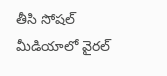తీసి సోషల్ మీడియాలో వైరల్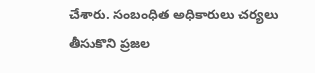చేశారు. సంబంధిత అధికారులు చర్యలు తీసుకొని ప్రజల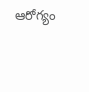ఆరోగ్యం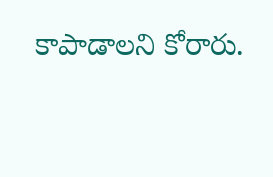కాపాడాలని కోరారు.